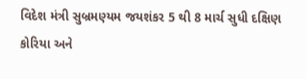વિદેશ મંત્રી સુબ્રમણ્યમ જયશંકર 5 થી 8 માર્ચ સુધી દક્ષિણ કોરિયા અને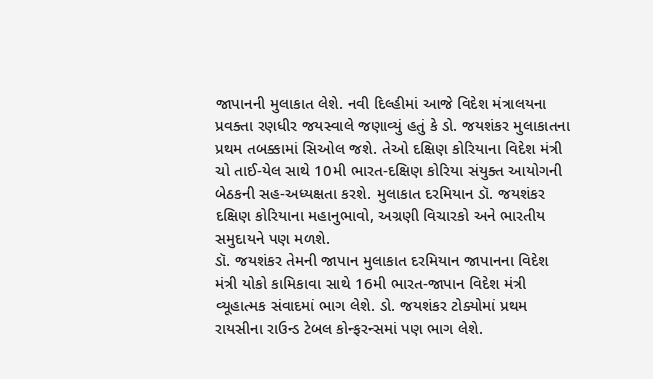જાપાનની મુલાકાત લેશે. નવી દિલ્હીમાં આજે વિદેશ મંત્રાલયના પ્રવક્તા રણધીર જયસ્વાલે જણાવ્યું હતું કે ડો. જયશંકર મુલાકાતના પ્રથમ તબક્કામાં સિઓલ જશે. તેઓ દક્ષિણ કોરિયાના વિદેશ મંત્રી ચો તાઈ-યેલ સાથે 10મી ભારત-દક્ષિણ કોરિયા સંયુક્ત આયોગની બેઠકની સહ-અધ્યક્ષતા કરશે. મુલાકાત દરમિયાન ડૉ. જયશંકર દક્ષિણ કોરિયાના મહાનુભાવો, અગ્રણી વિચારકો અને ભારતીય સમુદાયને પણ મળશે.
ડૉ. જયશંકર તેમની જાપાન મુલાકાત દરમિયાન જાપાનના વિદેશ મંત્રી યોકો કામિકાવા સાથે 16મી ભારત-જાપાન વિદેશ મંત્રી વ્યૂહાત્મક સંવાદમાં ભાગ લેશે. ડો. જયશંકર ટોક્યોમાં પ્રથમ રાયસીના રાઉન્ડ ટેબલ કોન્ફરન્સમાં પણ ભાગ લેશે.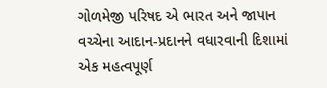ગોળમેજી પરિષદ એ ભારત અને જાપાન વચ્ચેના આદાન-પ્રદાનને વધારવાની દિશામાં એક મહત્વપૂર્ણ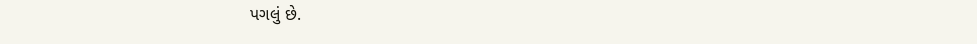પગલું છે.